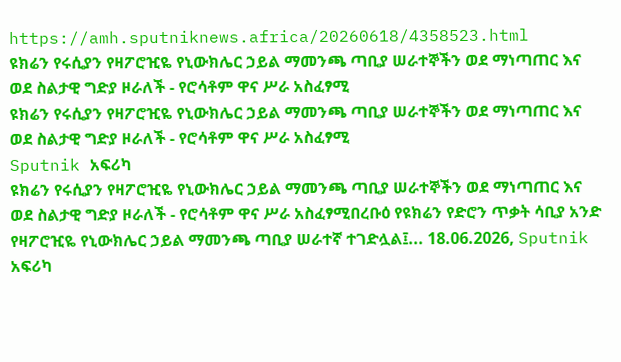https://amh.sputniknews.africa/20260618/4358523.html
ዩክሬን የሩሲያን የዛፖሮዢዬ የኒውክሌር ኃይል ማመንጫ ጣቢያ ሠራተኞችን ወደ ማነጣጠር እና ወደ ስልታዊ ግድያ ዞራለች - የሮሳቶም ዋና ሥራ አስፈፃሚ
ዩክሬን የሩሲያን የዛፖሮዢዬ የኒውክሌር ኃይል ማመንጫ ጣቢያ ሠራተኞችን ወደ ማነጣጠር እና ወደ ስልታዊ ግድያ ዞራለች - የሮሳቶም ዋና ሥራ አስፈፃሚ
Sputnik አፍሪካ
ዩክሬን የሩሲያን የዛፖሮዢዬ የኒውክሌር ኃይል ማመንጫ ጣቢያ ሠራተኞችን ወደ ማነጣጠር እና ወደ ስልታዊ ግድያ ዞራለች - የሮሳቶም ዋና ሥራ አስፈፃሚበረቡዕ የዩክሬን የድሮን ጥቃት ሳቢያ አንድ የዛፖሮዢዬ የኒውክሌር ኃይል ማመንጫ ጣቢያ ሠራተኛ ተገድሏል፤... 18.06.2026, Sputnik አፍሪካ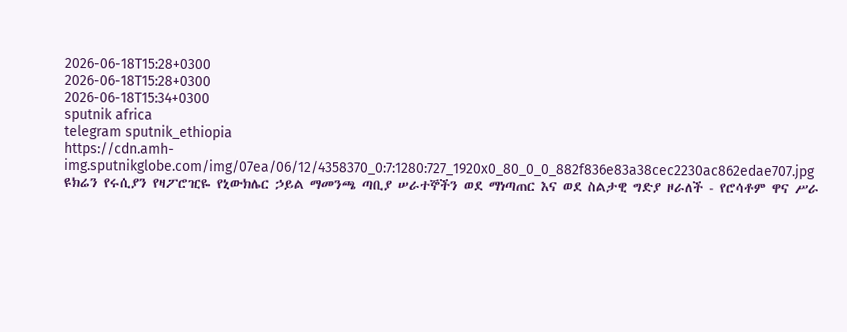2026-06-18T15:28+0300
2026-06-18T15:28+0300
2026-06-18T15:34+0300
sputnik africa
telegram sputnik_ethiopia
https://cdn.amh-img.sputnikglobe.com/img/07ea/06/12/4358370_0:7:1280:727_1920x0_80_0_0_882f836e83a38cec2230ac862edae707.jpg
ዩክሬን የሩሲያን የዛፖሮዢዬ የኒውክሌር ኃይል ማመንጫ ጣቢያ ሠራተኞችን ወደ ማነጣጠር እና ወደ ስልታዊ ግድያ ዞራለች - የሮሳቶም ዋና ሥራ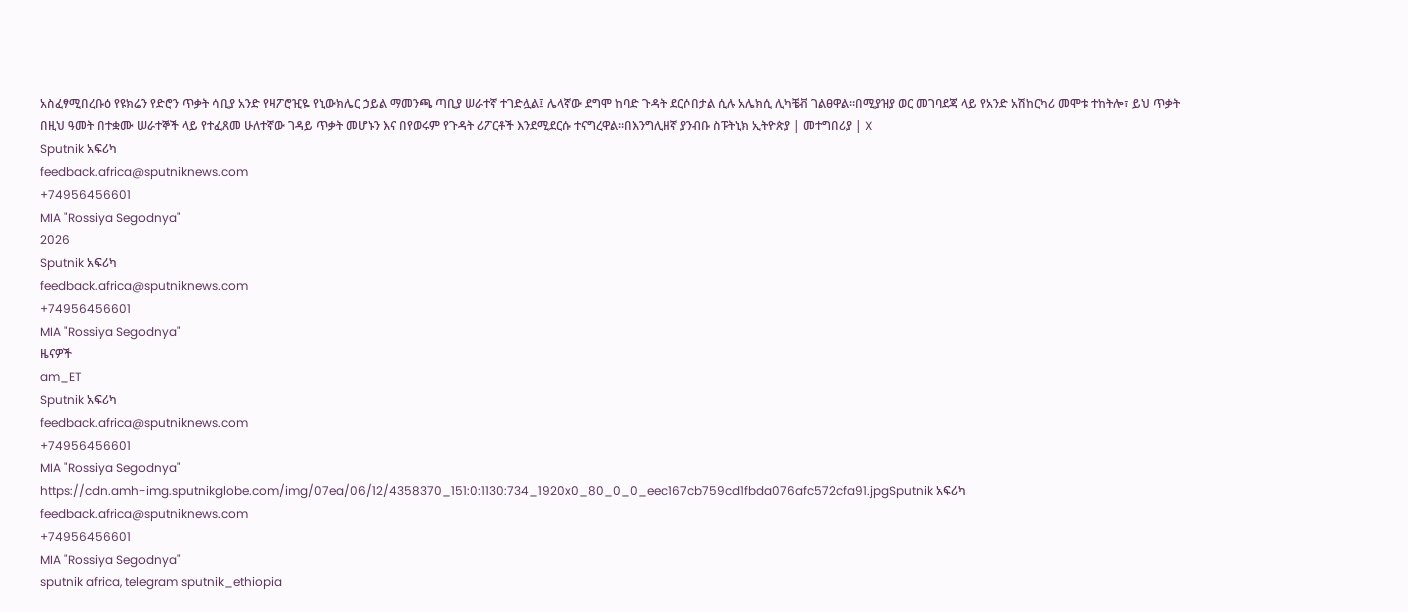አስፈፃሚበረቡዕ የዩክሬን የድሮን ጥቃት ሳቢያ አንድ የዛፖሮዢዬ የኒውክሌር ኃይል ማመንጫ ጣቢያ ሠራተኛ ተገድሏል፤ ሌላኛው ደግሞ ከባድ ጉዳት ደርሶበታል ሲሉ አሌክሲ ሊካቼቭ ገልፀዋል።በሚያዝያ ወር መገባደጃ ላይ የአንድ አሽከርካሪ መሞቱ ተከትሎ፣ ይህ ጥቃት በዚህ ዓመት በተቋሙ ሠራተኞች ላይ የተፈጸመ ሁለተኛው ገዳይ ጥቃት መሆኑን እና በየወሩም የጉዳት ሪፖርቶች እንደሚደርሱ ተናግረዋል።በእንግሊዘኛ ያንብቡ ስፑትኒክ ኢትዮጵያ | መተግበሪያ | X
Sputnik አፍሪካ
feedback.africa@sputniknews.com
+74956456601
MIA "Rossiya Segodnya"
2026
Sputnik አፍሪካ
feedback.africa@sputniknews.com
+74956456601
MIA "Rossiya Segodnya"
ዜናዎች
am_ET
Sputnik አፍሪካ
feedback.africa@sputniknews.com
+74956456601
MIA "Rossiya Segodnya"
https://cdn.amh-img.sputnikglobe.com/img/07ea/06/12/4358370_151:0:1130:734_1920x0_80_0_0_eec167cb759cd1fbda076afc572cfa91.jpgSputnik አፍሪካ
feedback.africa@sputniknews.com
+74956456601
MIA "Rossiya Segodnya"
sputnik africa, telegram sputnik_ethiopia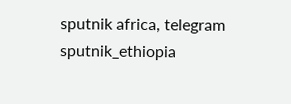sputnik africa, telegram sputnik_ethiopia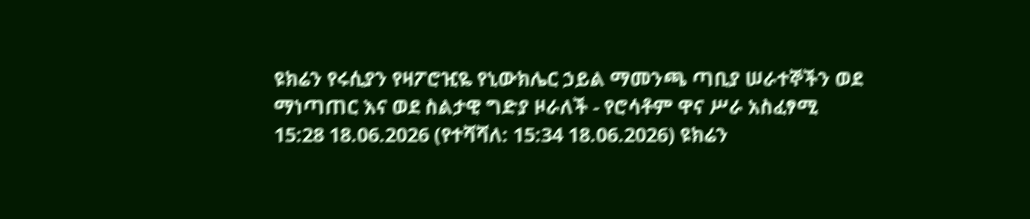ዩክሬን የሩሲያን የዛፖሮዢዬ የኒውክሌር ኃይል ማመንጫ ጣቢያ ሠራተኞችን ወደ ማነጣጠር እና ወደ ስልታዊ ግድያ ዞራለች - የሮሳቶም ዋና ሥራ አስፈፃሚ
15:28 18.06.2026 (የተሻሻለ: 15:34 18.06.2026) ዩክሬን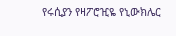የሩሲያን የዛፖሮዢዬ የኒውክሌር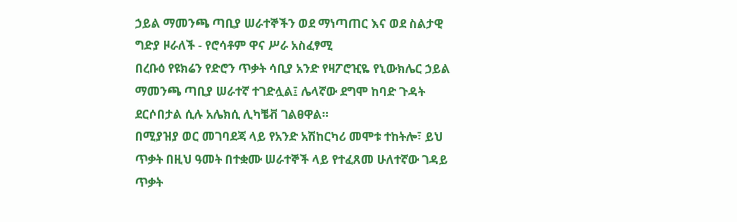ኃይል ማመንጫ ጣቢያ ሠራተኞችን ወደ ማነጣጠር እና ወደ ስልታዊ ግድያ ዞራለች - የሮሳቶም ዋና ሥራ አስፈፃሚ
በረቡዕ የዩክሬን የድሮን ጥቃት ሳቢያ አንድ የዛፖሮዢዬ የኒውክሌር ኃይል ማመንጫ ጣቢያ ሠራተኛ ተገድሏል፤ ሌላኛው ደግሞ ከባድ ጉዳት ደርሶበታል ሲሉ አሌክሲ ሊካቼቭ ገልፀዋል።
በሚያዝያ ወር መገባደጃ ላይ የአንድ አሽከርካሪ መሞቱ ተከትሎ፣ ይህ ጥቃት በዚህ ዓመት በተቋሙ ሠራተኞች ላይ የተፈጸመ ሁለተኛው ገዳይ ጥቃት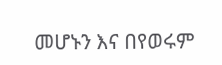መሆኑን እና በየወሩም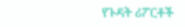የጉዳት ሪፖርቶች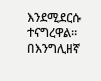እንደሚደርሱ ተናግረዋል።
በእንግሊዘኛ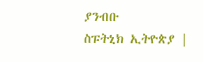ያንብቡ
ስፑትኒክ ኢትዮጵያ |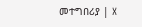መተግበሪያ | X